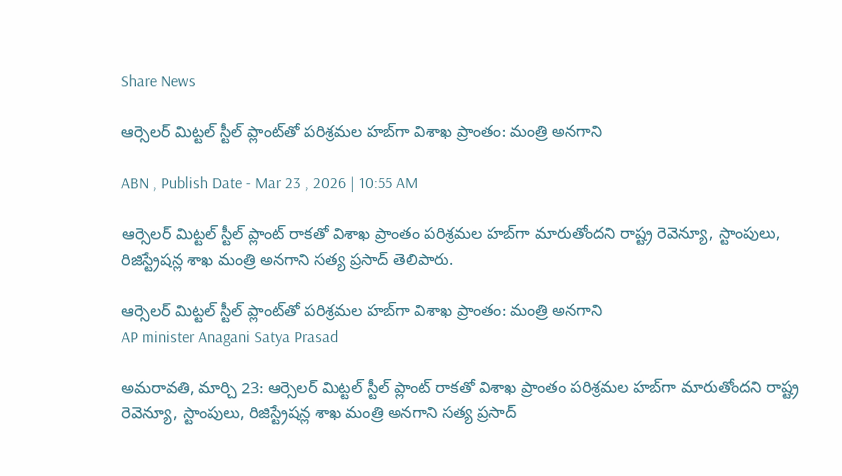Share News

ఆర్సెలర్ మిట్టల్ స్టీల్ ప్లాంట్‌తో పరిశ్రమల హబ్‌గా విశాఖ ప్రాంతం: మంత్రి అనగాని

ABN , Publish Date - Mar 23 , 2026 | 10:55 AM

ఆర్సెలర్ మిట్టల్ స్టీల్ ప్లాంట్ రాకతో విశాఖ ప్రాంతం పరిశ్రమల హబ్‌గా మారుతోందని రాష్ట్ర రెవెన్యూ, స్టాంపులు, రిజిస్ట్రేషన్ల శాఖ మంత్రి అనగాని సత్య ప్రసాద్ తెలిపారు.

ఆర్సెలర్ మిట్టల్ స్టీల్ ప్లాంట్‌తో పరిశ్రమల హబ్‌గా విశాఖ ప్రాంతం: మంత్రి అనగాని
AP minister Anagani Satya Prasad

అమరావతి, మార్చి 23: ఆర్సెలర్ మిట్టల్ స్టీల్ ప్లాంట్ రాకతో విశాఖ ప్రాంతం పరిశ్రమల హబ్‌గా మారుతోందని రాష్ట్ర రెవెన్యూ, స్టాంపులు, రిజిస్ట్రేషన్ల శాఖ మంత్రి అనగాని సత్య ప్రసాద్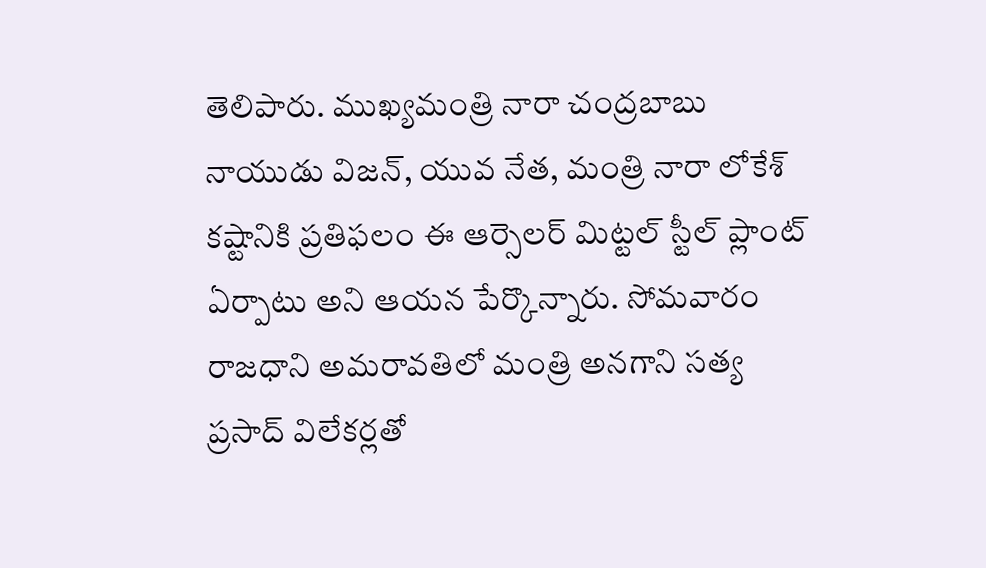తెలిపారు. ముఖ్యమంత్రి నారా చంద్రబాబు నాయుడు విజన్‌, యువ నేత, మంత్రి నారా లోకేశ్ కష్టానికి ప్రతిఫలం ఈ ఆర్సెలర్ మిట్టల్ స్టీల్ ప్లాంట్ ఏర్పాటు అని ఆయన పేర్కొన్నారు. సోమవారం రాజధాని అమరావతిలో మంత్రి అనగాని సత్య ప్రసాద్ విలేకర్లతో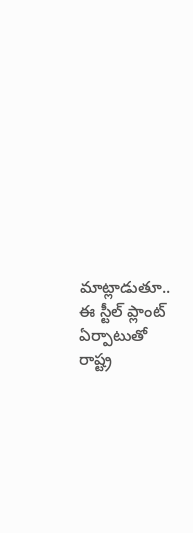మాట్లాడుతూ.. ఈ స్టీల్ ప్లాంట్ ఏర్పాటుతో రాష్ట్ర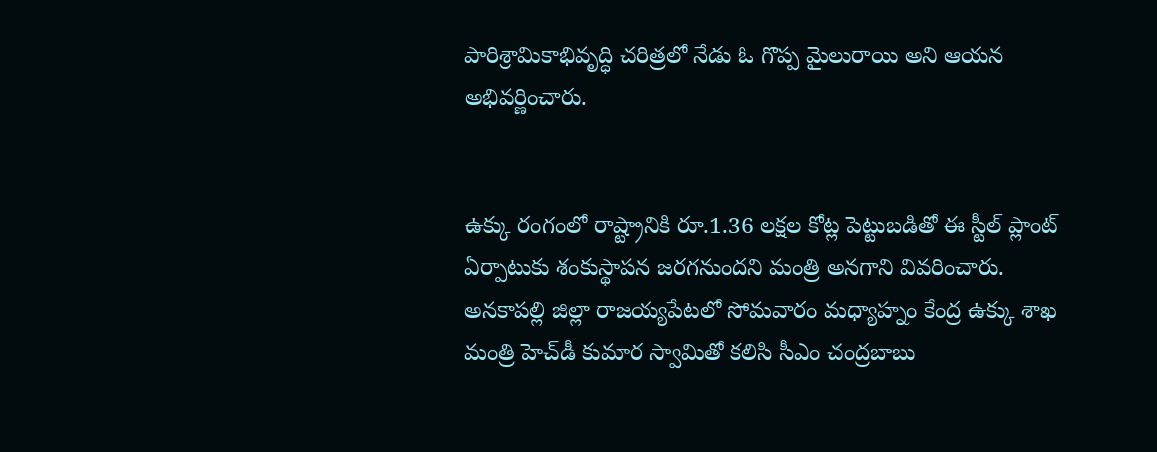పారిశ్రామికాభివృద్ధి చరిత్రలో నేడు ఓ గొప్ప మైలురాయి అని ఆయన అభివర్ణించారు.


ఉక్కు రంగంలో రాష్ట్రానికి రూ.1.36 లక్షల కోట్ల పెట్టుబడితో ఈ స్టీల్ ప్లాంట్ ఏర్పాటుకు శంకుస్థాపన జరగనుందని మంత్రి అనగాని వివరించారు. అనకాపల్లి జిల్లా రాజయ్యపేటలో సోమవారం మధ్యాహ్నం కేంద్ర ఉక్కు శాఖ మంత్రి హెచ్‌డీ కుమార స్వామితో కలిసి సీఎం చంద్రబాబు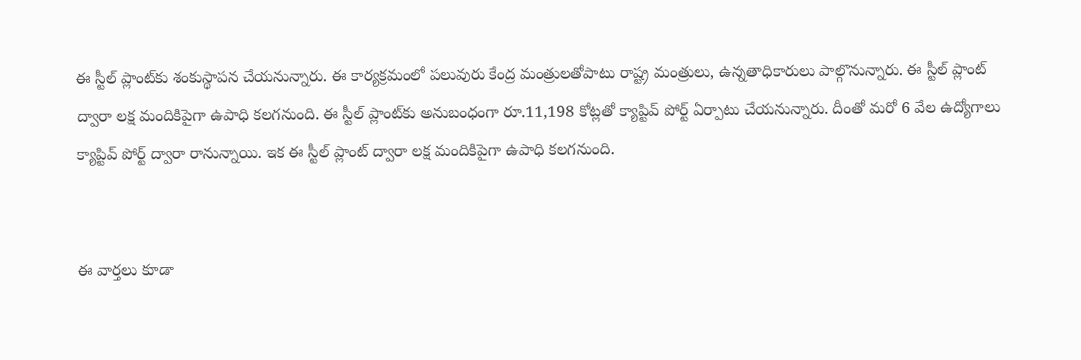ఈ స్టీల్ ప్లాంట్‌కు శంకుస్థాపన చేయనున్నారు. ఈ కార్యక్రమంలో పలువురు కేంద్ర మంత్రులతోపాటు రాష్ట్ర మంత్రులు, ఉన్నతాధికారులు పాల్గొనున్నారు. ఈ స్టీల్ ప్లాంట్ ద్వారా లక్ష మందికిపైగా ఉపాధి కలగనుంది. ఈ స్టీల్ ప్లాంట్‌కు అనుబంధంగా రూ.11,198 కోట్లతో క్యాప్టివ్ పోర్ట్ ఏర్పాటు చేయనున్నారు. దీంతో మరో 6 వేల ఉద్యోగాలు క్యాప్టివ్ పోర్ట్ ద్వారా రానున్నాయి. ఇక ఈ స్టీల్ ప్లాంట్ ద్వారా లక్ష మందికిపైగా ఉపాధి కలగనుంది.


ఈ వార్తలు కూడా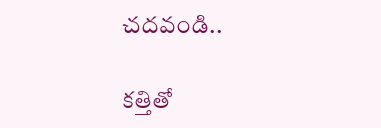చదవండి..

కత్తితో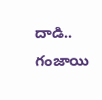దాడి.. గంజాయి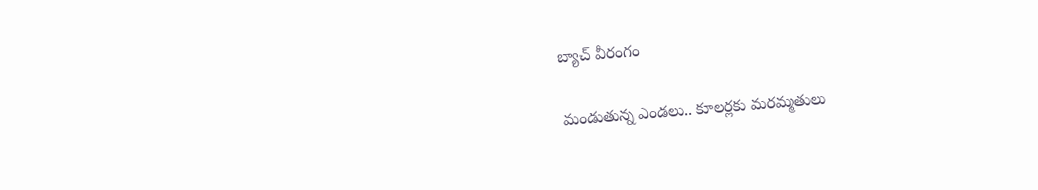బ్యాచ్ వీరంగం

మండుతున్న ఎండలు.. కూలర్లకు మరమ్మతులు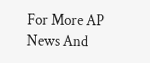For More AP News And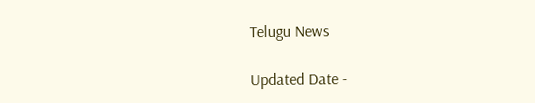Telugu News

Updated Date -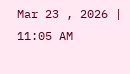Mar 23 , 2026 | 11:05 AM